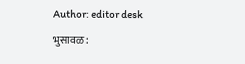Author: editor desk

भुसावळ :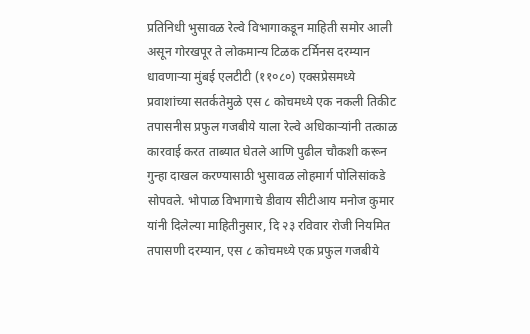प्रतिनिधी भुसावळ रेल्वे विभागाकडून माहिती समोर आली असून गोरखपूर ते लोकमान्य टिळक टर्मिनस दरम्यान धावणाऱ्या मुंबई एलटीटी (११०८०) एक्सप्रेसमध्ये प्रवाशांच्या सतर्कतेमुळे एस ८ कोचमध्ये एक नकली तिकीट तपासनीस प्रफुल गजबीये याला रेल्वे अधिकाऱ्यांनी तत्काळ कारवाई करत ताब्यात घेतले आणि पुढील चौकशी करून गुन्हा दाखल करण्यासाठी भुसावळ लोहमार्ग पोलिसांकडे सोपवले. भोपाळ विभागाचे डीवाय सीटीआय मनोज कुमार यांनी दिलेल्या माहितीनुसार, दि २३ रविवार रोजी नियमित तपासणी दरम्यान, एस ८ कोचमध्ये एक प्रफुल गजबीये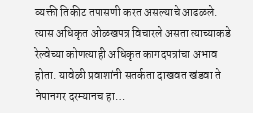व्यक्ती तिकीट तपासणी करत असल्याचे आढळले. त्यास अधिकृत ओळखपत्र विचारले असता त्याच्याकडे रेल्वेच्या कोणत्याही अधिकृत कागदपत्रांचा अभाव होता. यावेळी प्रवाशांनी सतर्कता दाखवत खंडवा ते नेपानगर दरम्यानच हा…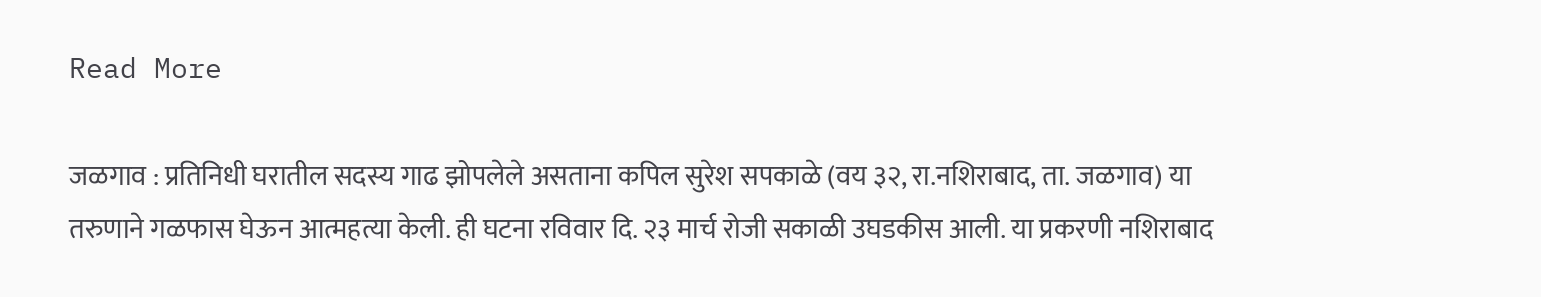Read More

जळगाव : प्रतिनिधी घरातील सदस्य गाढ झोपलेले असताना कपिल सुरेश सपकाळे (वय ३२, रा.नशिराबाद, ता. जळगाव) या तरुणाने गळफास घेऊन आत्महत्या केली. ही घटना रविवार दि. २३ मार्च रोजी सकाळी उघडकीस आली. या प्रकरणी नशिराबाद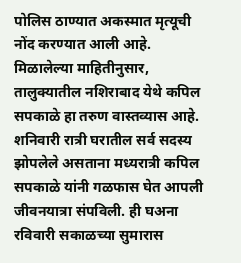पोलिस ठाण्यात अकस्मात मृत्यूची नोंद करण्यात आली आहे. मिळालेल्या माहितीनुसार, तालुक्यातील नशिराबाद येथे कपिल सपकाळे हा तरुण वास्तव्यास आहे. शनिवारी रात्री घरातील सर्व सदस्य झोपलेले असताना मध्यरात्री कपिल सपकाळे यांनी गळफास घेत आपली जीवनयात्रा संपविली. ही घअना रविवारी सकाळच्या सुमारास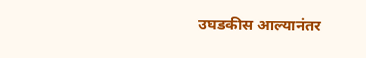उघडकीस आल्यानंतर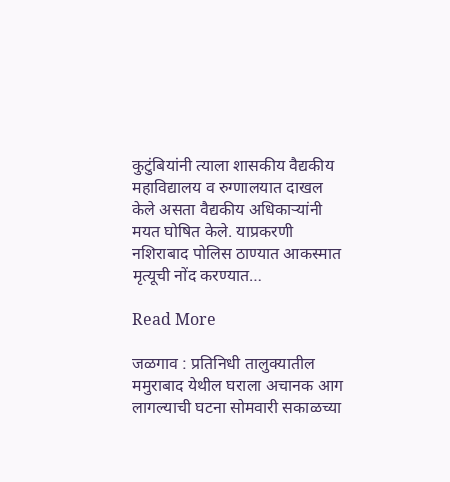कुटुंबियांनी त्याला शासकीय वैद्यकीय महाविद्यालय व रुग्णालयात दाखल केले असता वैद्यकीय अधिकाऱ्यांनी मयत घोषित केले. याप्रकरणी नशिराबाद पोलिस ठाण्यात आकस्मात मृत्यूची नोंद करण्यात…

Read More

जळगाव : प्रतिनिधी तालुक्यातील ममुराबाद येथील घराला अचानक आग लागल्याची घटना सोमवारी सकाळच्या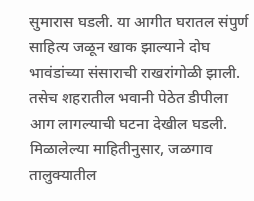सुमारास घडली. या आगीत घरातल संपुर्ण साहित्य जळून खाक झाल्याने दोघ भावंडांच्या संसाराची राखरांगोळी झाली. तसेच शहरातील भवानी पेठेत डीपीला आग लागल्याची घटना देखील घडली. मिळालेल्या माहितीनुसार, जळगाव तालुक्यातील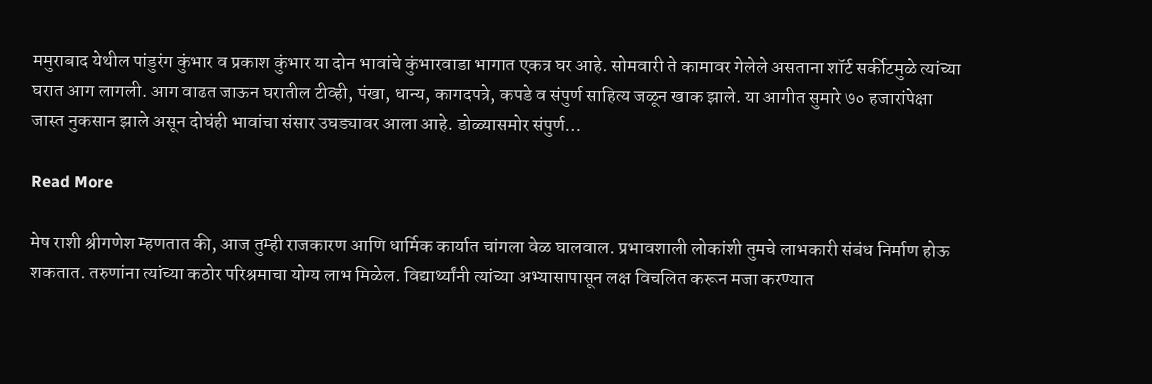ममुराबाद येथील पांडुरंग कुंभार व प्रकाश कुंभार या दोन भावांचे कुंभारवाडा भागात एकत्र घर आहे. सोमवारी ते कामावर गेलेले असताना शॉर्ट सर्कीटमुळे त्यांच्या घरात आग लागली. आग वाढत जाऊन घरातील टीव्ही, पंखा, धान्य, कागदपत्रे, कपडे व संपुर्ण साहित्य जळून खाक झाले. या आगीत सुमारे ७० हजारांपेक्षा जास्त नुकसान झाले असून दोघंही भावांचा संसार उघड्यावर आला आहे. डोळ्यासमोर संपुर्ण…

Read More

मेष राशी श्रीगणेश म्हणतात की, आज तुम्ही राजकारण आणि धार्मिक कार्यात चांगला वेळ घालवाल. प्रभावशाली लोकांशी तुमचे लाभकारी संबंध निर्माण होऊ शकतात. तरुणांना त्यांच्या कठोर परिश्रमाचा योग्य लाभ मिळेल. विद्यार्थ्यांनी त्यांच्या अभ्यासापासून लक्ष विचलित करून मजा करण्यात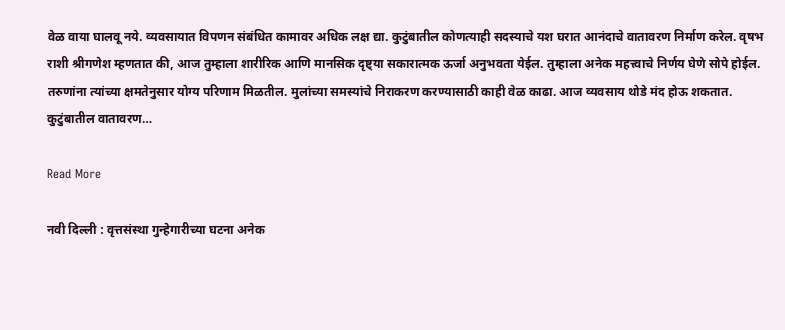वेळ वाया घालवू नये. व्यवसायात विपणन संबंधित कामावर अधिक लक्ष द्या. कुटुंबातील कोणत्याही सदस्याचे यश घरात आनंदाचे वातावरण निर्माण करेल. वृषभ राशी श्रीगणेश म्हणतात की, आज तुम्हाला शारीरिक आणि मानसिक दृष्ट्या सकारात्मक ऊर्जा अनुभवता येईल. तुम्हाला अनेक महत्त्वाचे निर्णय घेणे सोपे होईल. तरुणांना त्यांच्या क्षमतेनुसार योग्य परिणाम मिळतील. मुलांच्या समस्यांचे निराकरण करण्यासाठी काही वेळ काढा. आज व्यवसाय थोडे मंद होऊ शकतात. कुटुंबातील वातावरण…

Read More

नवी दिल्ली : वृत्तसंस्था गुन्हेगारीच्या घटना अनेक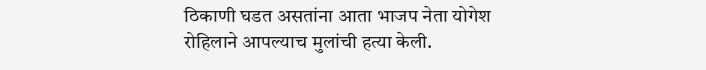ठिकाणी घडत असतांना आता भाजप नेता योगेश रोहिलाने आपल्याच मुलांची हत्या केली.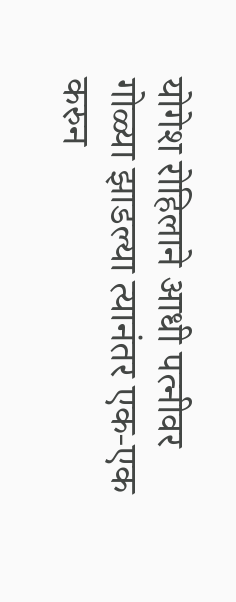योगेश रोहिलाने आधी पत्नीवर गोळ्या झाडल्या त्यानंतर एक-एक करुन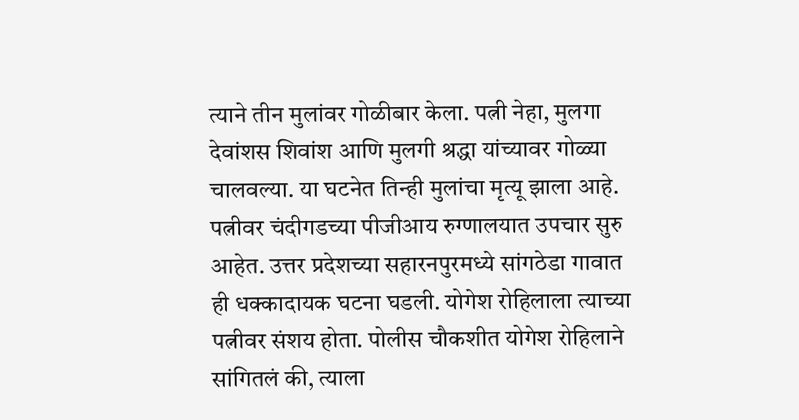त्याने तीन मुलांवर गोळीबार केला. पत्नी नेहा, मुलगा देवांशस शिवांश आणि मुलगी श्रद्धा यांच्यावर गोळ्या चालवल्या. या घटनेत तिन्ही मुलांचा मृत्यू झाला आहे. पत्नीवर चंदीगडच्या पीजीआय रुग्णालयात उपचार सुरु आहेत. उत्तर प्रदेशच्या सहारनपुरमध्ये सांगठेडा गावात ही धक्कादायक घटना घडली. योगेश रोहिलाला त्याच्या पत्नीवर संशय होता. पोलीस चौकशीत योगेश रोहिलाने सांगितलं की, त्याला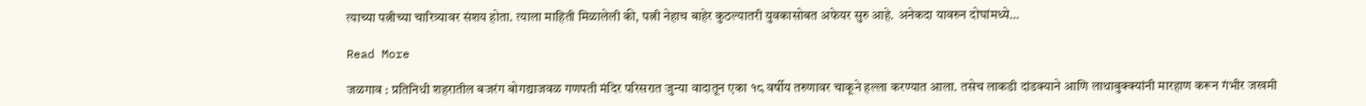त्याच्या पत्नीच्या चारित्र्यावर संशय होता. त्याला माहिती मिळालेली की, पत्नी नेहाच बाहेर कुठल्यातरी युवकासोबत अफेयर सुरु आहे. अनेकदा यावरुन दोघांमध्ये…

Read More

जळगाव : प्रतिनिधी शहरातील बजरंग बोगद्याजवळ गणपती मंदिर परिसरात जुन्या वादातून एका १८ वर्षीय तरुणावर चाकूने हल्ला करण्यात आला. तसेच लाकडी दांडक्याने आणि लाथाबुक्क्यांनी मारहाण करून गंभीर जखमी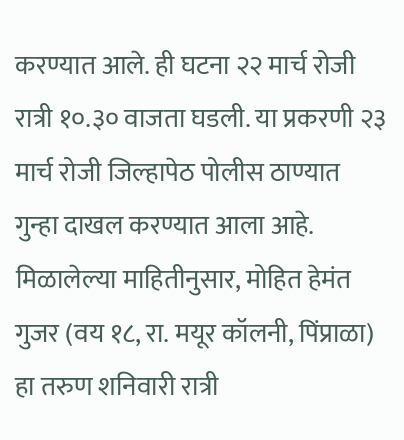करण्यात आले. ही घटना २२ मार्च रोजी रात्री १०.३० वाजता घडली. या प्रकरणी २३ मार्च रोजी जिल्हापेठ पोलीस ठाण्यात गुन्हा दाखल करण्यात आला आहे. मिळालेल्या माहितीनुसार, मोहित हेमंत गुजर (वय १८, रा. मयूर कॉलनी, पिंप्राळा) हा तरुण शनिवारी रात्री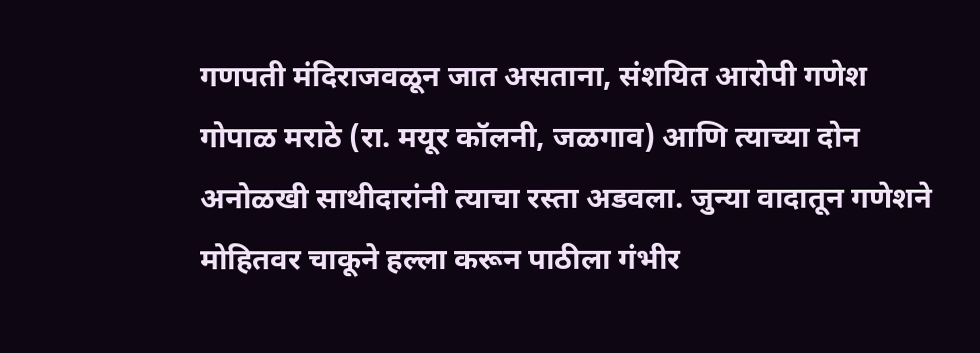गणपती मंदिराजवळून जात असताना, संशयित आरोपी गणेश गोपाळ मराठे (रा. मयूर कॉलनी, जळगाव) आणि त्याच्या दोन अनोळखी साथीदारांनी त्याचा रस्ता अडवला. जुन्या वादातून गणेशने मोहितवर चाकूने हल्ला करून पाठीला गंभीर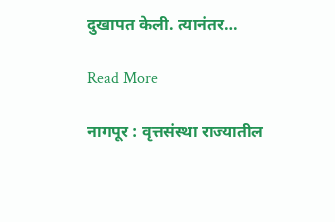दुखापत केली. त्यानंतर…

Read More

नागपूर : वृत्तसंस्था राज्यातील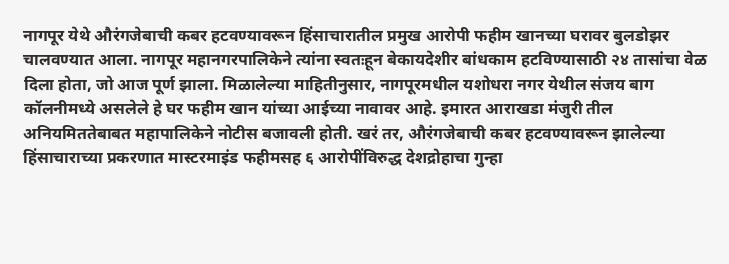नागपूर येथे औरंगजेबाची कबर हटवण्यावरून हिंसाचारातील प्रमुख आरोपी फहीम खानच्या घरावर बुलडोझर चालवण्यात आला. नागपूर महानगरपालिकेने त्यांना स्वतःहून बेकायदेशीर बांधकाम हटविण्यासाठी २४ तासांचा वेळ दिला होता, जो आज पूर्ण झाला. मिळालेल्या माहितीनुसार, नागपूरमधील यशोधरा नगर येथील संजय बाग कॉलनीमध्ये असलेले हे घर फहीम खान यांच्या आईच्या नावावर आहे. इमारत आराखडा मंजुरी तील अनियमिततेबाबत महापालिकेने नोटीस बजावली होती. खरं तर, औरंगजेबाची कबर हटवण्यावरून झालेल्या हिंसाचाराच्या प्रकरणात मास्टरमाइंड फहीमसह ६ आरोपींविरुद्ध देशद्रोहाचा गुन्हा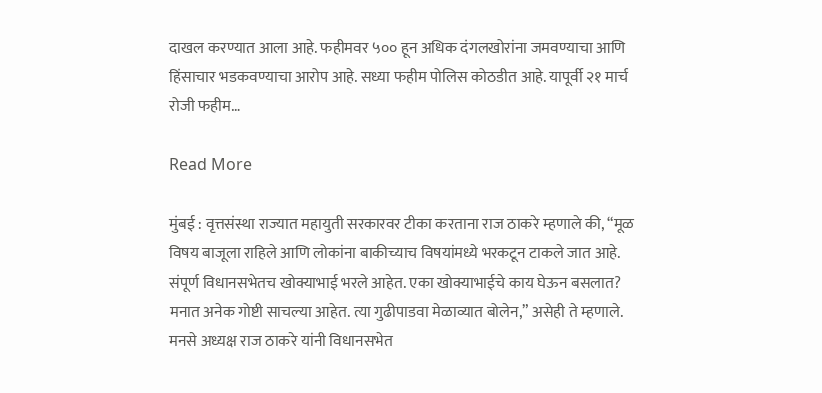दाखल करण्यात आला आहे. फहीमवर ५०० हून अधिक दंगलखोरांना जमवण्याचा आणि हिंसाचार भडकवण्याचा आरोप आहे. सध्या फहीम पोलिस कोठडीत आहे. यापूर्वी २१ मार्च रोजी फहीम…

Read More

मुंबई : वृत्तसंस्था राज्यात महायुती सरकारवर टीका करताना राज ठाकरे म्हणाले की, “मूळ विषय बाजूला राहिले आणि लोकांना बाकीच्याच विषयांमध्ये भरकटून टाकले जात आहे. संपूर्ण विधानसभेतच खोक्याभाई भरले आहेत. एका खोक्याभाईचे काय घेऊन बसलात? मनात अनेक गोष्टी साचल्या आहेत. त्या गुढीपाडवा मेळाव्यात बोलेन,” असेही ते म्हणाले. मनसे अध्यक्ष राज ठाकरे यांनी विधानसभेत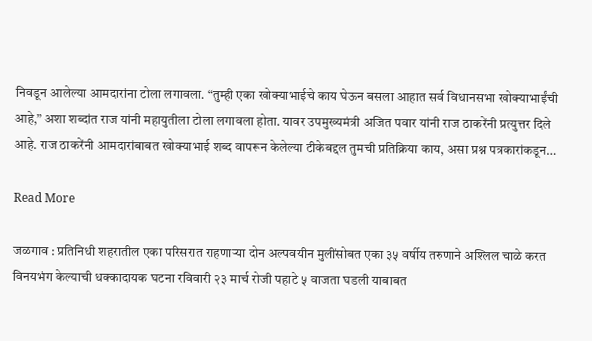निवडून आलेल्या आमदारांना टोला लगावला. “तुम्ही एका खोक्याभाईचे काय घेऊन बसला आहात सर्व विधानसभा खोक्याभाईंची आहे,” अशा शब्दांत राज यांनी महायुतीला टोला लगावला होता. यावर उपमुख्यमंत्री अजित पवार यांनी राज ठाकरेंनी प्रत्युत्तर दिले आहे. राज ठाकरेंनी आमदारांबाबत खोक्याभाई शब्द वापरून केलेल्या टीकेबद्दल तुमची प्रतिक्रिया काय, असा प्रश्न पत्रकारांकडून…

Read More

जळगाव : प्रतिनिधी शहरातील एका परिसरात राहणाऱ्या दोन अल्पवयीन मुलींसोबत एका ३५ वर्षीय तरुणाने अश्लिल चाळे करत विनयभंग केल्याची धक्कादायक घटना रविवारी २३ मार्च रोजी पहाटे ५ वाजता घडली याबाबत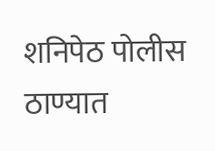शनिपेठ पोलीस ठाण्यात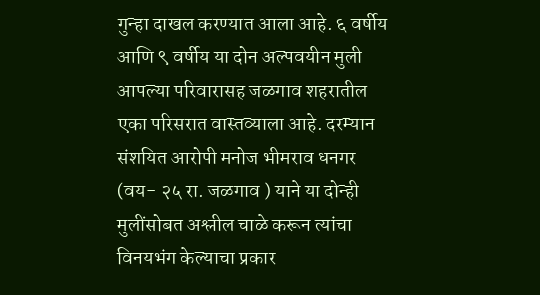गुन्हा दाखल करण्यात आला आहे. ६ वर्षीय आणि ९ वर्षीय या दोन अल्पवयीन मुली आपल्या परिवारासह जळगाव शहरातील एका परिसरात वास्तव्याला आहे. दरम्यान संशयित आरोपी मनोज भीमराव धनगर (वय- २५ रा. जळगाव ) याने या दोन्ही मुलींसोबत अश्लील चाळे करून त्यांचा विनयभंग केल्याचा प्रकार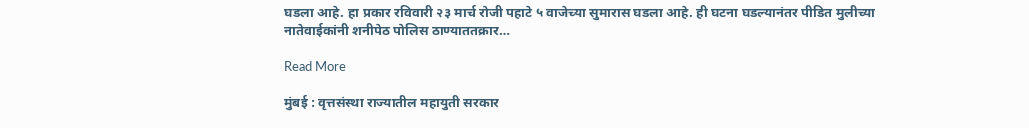घडला आहे. हा प्रकार रविवारी २३ मार्च रोजी पहाटे ५ वाजेच्या सुमारास घडला आहे. ही घटना घडल्यानंतर पीडित मुलीच्या नातेवाईकांनी शनीपेठ पोलिस ठाण्याततक्रार…

Read More

मुंबई : वृत्तसंस्था राज्यातील महायुती सरकार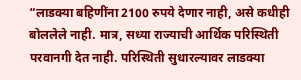“लाडक्या बहिणींना 2100 रुपये देणार नाही, असे कधीही बोललेले नाही. मात्र, सध्या राज्याची आर्थिक परिस्थिती परवानगी देत नाही. परिस्थिती सुधारल्यावर लाडक्या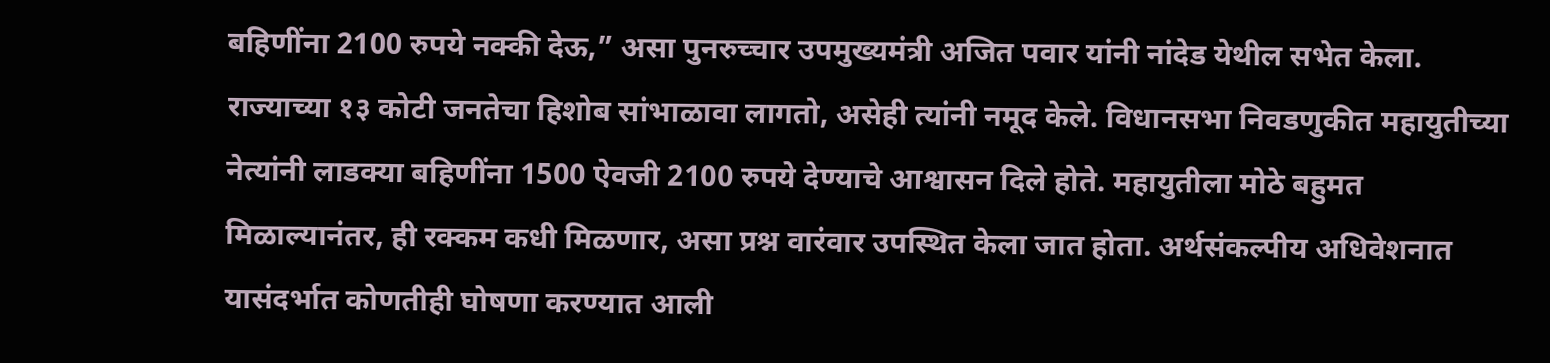बहिणींना 2100 रुपये नक्की देऊ,” असा पुनरुच्चार उपमुख्यमंत्री अजित पवार यांनी नांदेड येथील सभेत केला. राज्याच्या १३ कोटी जनतेचा हिशोब सांभाळावा लागतो, असेही त्यांनी नमूद केले. विधानसभा निवडणुकीत महायुतीच्या नेत्यांनी लाडक्या बहिणींना 1500 ऐवजी 2100 रुपये देण्याचे आश्वासन दिले होते. महायुतीला मोठे बहुमत मिळाल्यानंतर, ही रक्कम कधी मिळणार, असा प्रश्न वारंवार उपस्थित केला जात होता. अर्थसंकल्पीय अधिवेशनात यासंदर्भात कोणतीही घोषणा करण्यात आली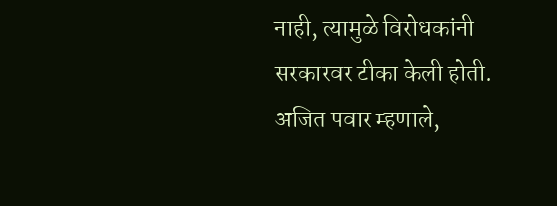नाही, त्यामुळे विरोधकांनी सरकारवर टीका केली होती. अजित पवार म्हणाले,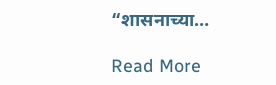“शासनाच्या…

Read More